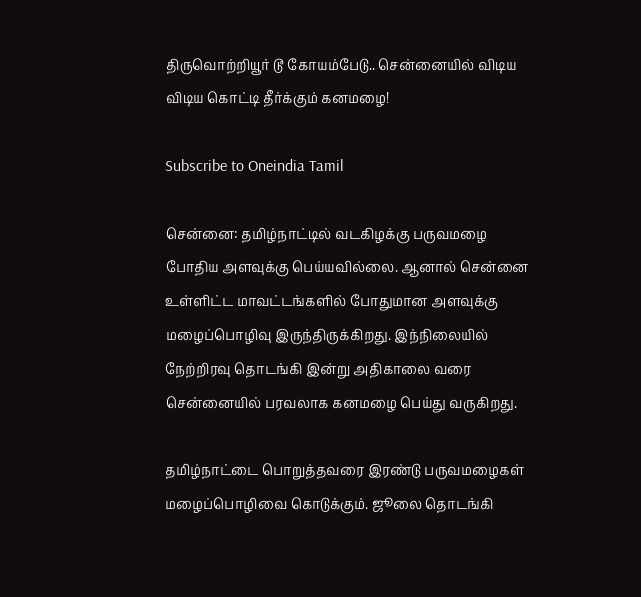திருவொற்றியூர் டூ கோயம்பேடு.. சென்னையில் விடிய விடிய கொட்டி தீர்க்கும் கனமழை!

Subscribe to Oneindia Tamil

சென்னை: தமிழ்நாட்டில் வடகிழக்கு பருவமழை போதிய அளவுக்கு பெய்யவில்லை. ஆனால் சென்னை உள்ளிட்ட மாவட்டங்களில் போதுமான அளவுக்கு மழைப்பொழிவு இருந்திருக்கிறது. இந்நிலையில் நேற்றிரவு தொடங்கி இன்று அதிகாலை வரை சென்னையில் பரவலாக கனமழை பெய்து வருகிறது.

தமிழ்நாட்டை பொறுத்தவரை இரண்டு பருவமழைகள் மழைப்பொழிவை கொடுக்கும். ஜூலை தொடங்கி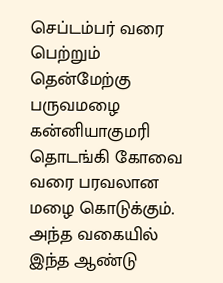செப்டம்பர் வரை பெற்றும் தென்மேற்கு பருவமழை கன்னியாகுமரி தொடங்கி கோவை வரை பரவலான மழை கொடுக்கும். அந்த வகையில் இந்த ஆண்டு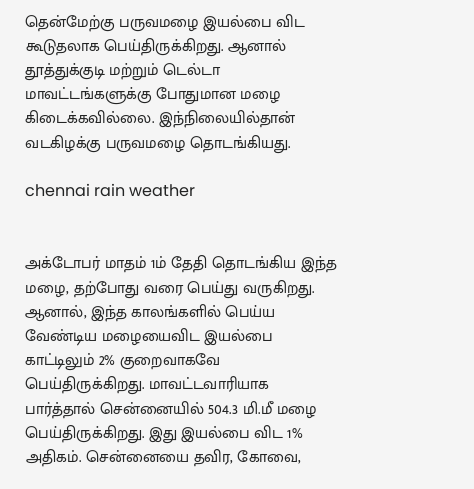தென்மேற்கு பருவமழை இயல்பை விட கூடுதலாக பெய்திருக்கிறது. ஆனால் தூத்துக்குடி மற்றும் டெல்டா மாவட்டங்களுக்கு போதுமான மழை கிடைக்கவில்லை. இந்நிலையில்தான் வடகிழக்கு பருவமழை தொடங்கியது.

chennai rain weather


அக்டோபர் மாதம் 1ம் தேதி தொடங்கிய இந்த மழை, தற்போது வரை பெய்து வருகிறது. ஆனால், இந்த காலங்களில் பெய்ய வேண்டிய மழையைவிட இயல்பை காட்டிலும் 2% குறைவாகவே பெய்திருக்கிறது. மாவட்டவாரியாக பார்த்தால் சென்னையில் 504.3 மி.மீ மழை பெய்திருக்கிறது. இது இயல்பை விட 1% அதிகம். சென்னையை தவிர, கோவை,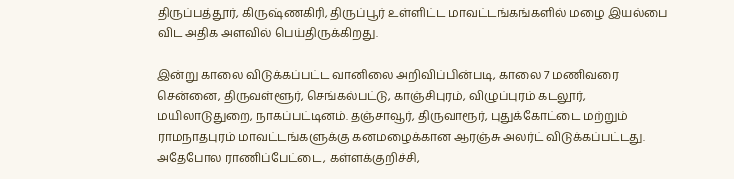திருப்பத்தூர், கிருஷ்ணகிரி, திருப்பூர் உள்ளிட்ட மாவட்டங்கங்களில் மழை இயல்பை விட அதிக அளவில் பெய்திருக்கிறது.

இன்று காலை விடுக்கப்பட்ட வானிலை அறிவிப்பின்படி, காலை 7 மணிவரை சென்னை, திருவள்ளூர், செங்கல்பட்டு, காஞ்சிபுரம், விழுப்புரம் கடலூர், மயிலாடுதுறை, நாகப்பட்டினம். தஞ்சாவூர், திருவாரூர், புதுக்கோட்டை மற்றும் ராமநாதபுரம் மாவட்டங்களுக்கு கனமழைக்கான ஆரஞ்சு அலர்ட் விடுக்கப்பட்டது. அதேபோல ராணிப்பேட்டை, கள்ளக்குறிச்சி,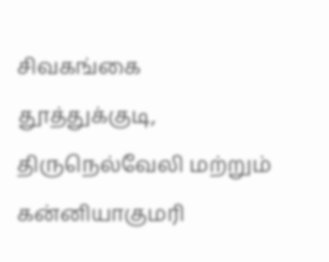சிவகங்கை தூத்துக்குடி, திருநெல்வேலி மற்றும் கன்னியாகுமரி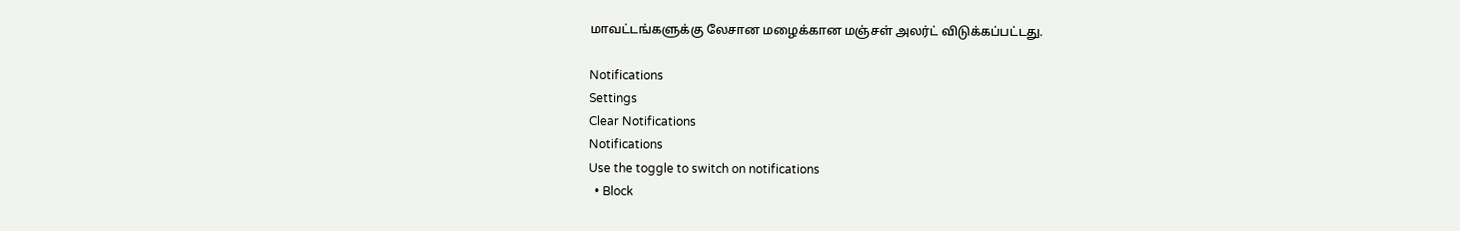மாவட்டங்களுக்கு லேசான மழைக்கான மஞ்சள் அலர்ட் விடுக்கப்பட்டது.

Notifications
Settings
Clear Notifications
Notifications
Use the toggle to switch on notifications
  • Block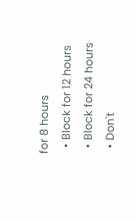for 8 hours
  • Block for 12 hours
  • Block for 24 hours
  • Don't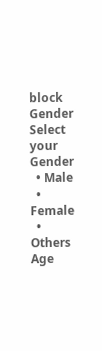block
Gender
Select your Gender
  • Male
  • Female
  • Others
Age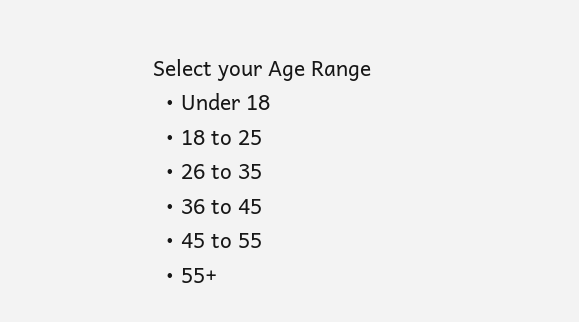Select your Age Range
  • Under 18
  • 18 to 25
  • 26 to 35
  • 36 to 45
  • 45 to 55
  • 55+